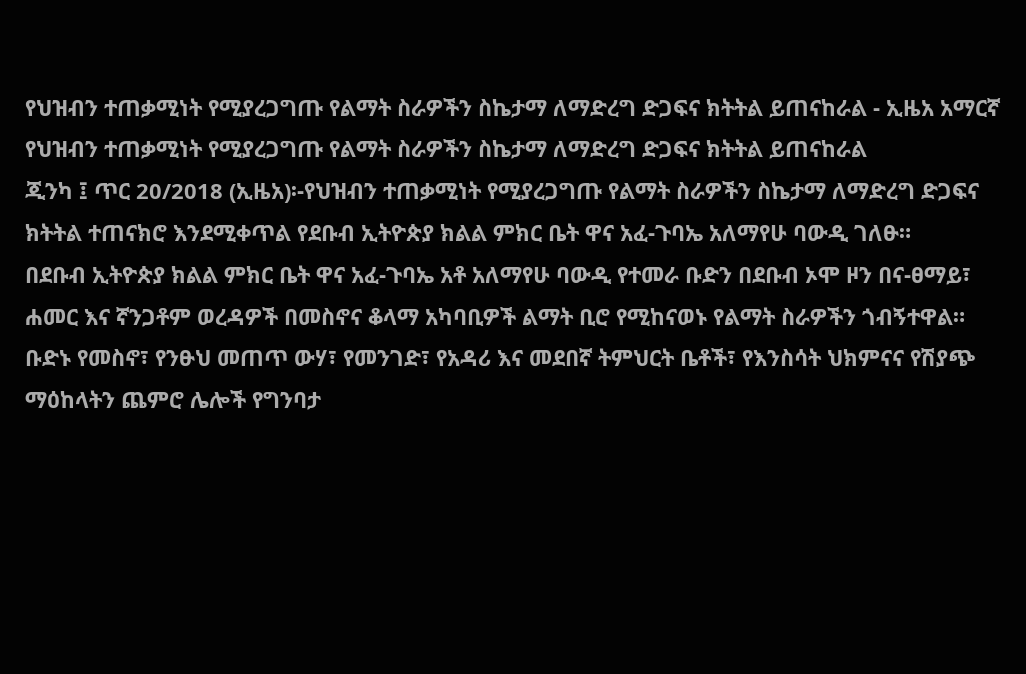የህዝብን ተጠቃሚነት የሚያረጋግጡ የልማት ስራዎችን ስኬታማ ለማድረግ ድጋፍና ክትትል ይጠናከራል - ኢዜአ አማርኛ
የህዝብን ተጠቃሚነት የሚያረጋግጡ የልማት ስራዎችን ስኬታማ ለማድረግ ድጋፍና ክትትል ይጠናከራል
ጂንካ ፤ ጥር 20/2018 (ኢዜአ)፡-የህዝብን ተጠቃሚነት የሚያረጋግጡ የልማት ስራዎችን ስኬታማ ለማድረግ ድጋፍና ክትትል ተጠናክሮ እንደሚቀጥል የደቡብ ኢትዮጵያ ክልል ምክር ቤት ዋና አፈ-ጉባኤ አለማየሁ ባውዲ ገለፁ።
በደቡብ ኢትዮጵያ ክልል ምክር ቤት ዋና አፈ-ጉባኤ አቶ አለማየሁ ባውዲ የተመራ ቡድን በደቡብ ኦሞ ዞን በና-ፀማይ፣ ሐመር እና ኛንጋቶም ወረዳዎች በመስኖና ቆላማ አካባቢዎች ልማት ቢሮ የሚከናወኑ የልማት ስራዎችን ጎብኝተዋል።
ቡድኑ የመስኖ፣ የንፁህ መጠጥ ውሃ፣ የመንገድ፣ የአዳሪ እና መደበኛ ትምህርት ቤቶች፣ የእንስሳት ህክምናና የሽያጭ ማዕከላትን ጨምሮ ሌሎች የግንባታ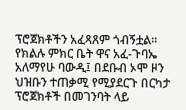ፕሮጀክቶችን አፈጻጸም ጎብኝቷል።
የክልሉ ምክር ቤት ዋና አፈ-ጉባኤ አለማየሁ ባውዲ፤ በደቡብ ኦሞ ዞን ህዝቡን ተጠቃሚ የሚያደርጉ በርካታ ፕሮጀክቶች በመገንባት ላይ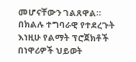መሆናቸውን ገልጸዋል።
በክልሉ ተግባራዊ የተደረጉት እነዚሁ የልማት ፕሮጀክቶች በነዋሪዎች ህይወት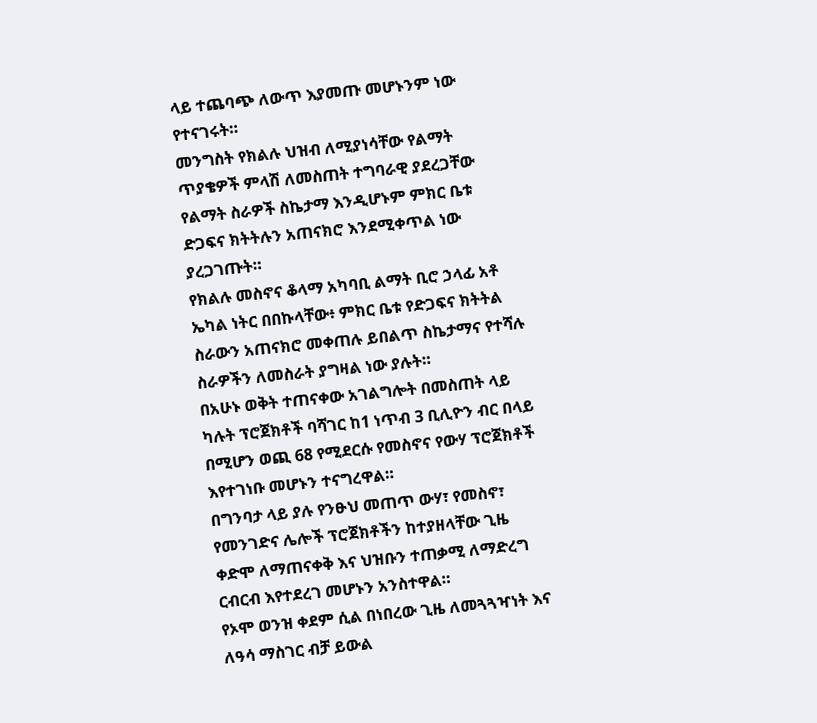ላይ ተጨባጭ ለውጥ እያመጡ መሆኑንም ነው የተናገሩት።
መንግስት የክልሉ ህዝብ ለሚያነሳቸው የልማት ጥያቄዎች ምላሽ ለመስጠት ተግባራዊ ያደረጋቸው የልማት ስራዎች ስኬታማ እንዲሆኑም ምክር ቤቱ ድጋፍና ክትትሉን አጠናክሮ እንደሚቀጥል ነው ያረጋገጡት።
የክልሉ መስኖና ቆላማ አካባቢ ልማት ቢሮ ኃላፊ አቶ ኤካል ነትር በበኩላቸው፥ ምክር ቤቱ የድጋፍና ክትትል ስራውን አጠናክሮ መቀጠሉ ይበልጥ ስኬታማና የተሻሉ ስራዎችን ለመስራት ያግዛል ነው ያሉት።
በአሁኑ ወቅት ተጠናቀው አገልግሎት በመስጠት ላይ ካሉት ፕሮጀክቶች ባሻገር ከ1 ነጥብ 3 ቢሊዮን ብር በላይ በሚሆን ወጪ 68 የሚደርሱ የመስኖና የውሃ ፕሮጀክቶች እየተገነቡ መሆኑን ተናግረዋል።
በግንባታ ላይ ያሉ የንፁህ መጠጥ ውሃ፣ የመስኖ፣ የመንገድና ሌሎች ፕሮጀክቶችን ከተያዘላቸው ጊዜ ቀድሞ ለማጠናቀቅ እና ህዝቡን ተጠቃሚ ለማድረግ ርብርብ እየተደረገ መሆኑን አንስተዋል።
የኦሞ ወንዝ ቀደም ሲል በነበረው ጊዜ ለመጓጓዣነት እና ለዓሳ ማስገር ብቻ ይውል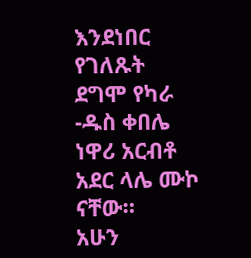እንደነበር የገለጹት ደግሞ የካራ -ዱስ ቀበሌ ነዋሪ አርብቶ አደር ላሌ ሙኮ ናቸው።
አሁን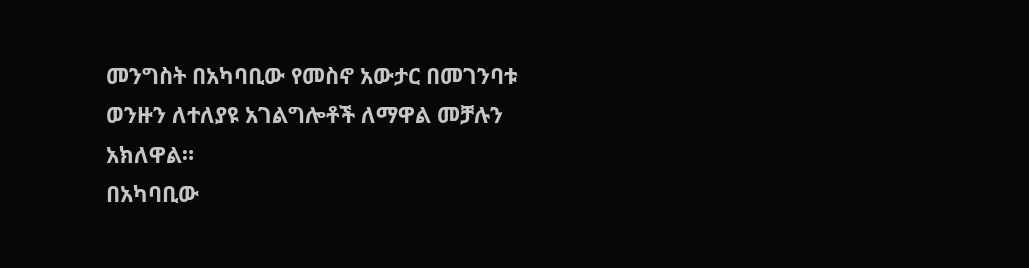መንግስት በአካባቢው የመስኖ አውታር በመገንባቱ ወንዙን ለተለያዩ አገልግሎቶች ለማዋል መቻሉን አክለዋል።
በአካባቢው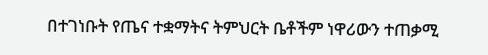በተገነቡት የጤና ተቋማትና ትምህርት ቤቶችም ነዋሪውን ተጠቃሚ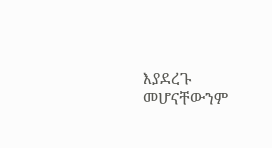እያደረጉ መሆናቸውንም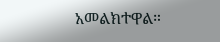አመልክተዋል።